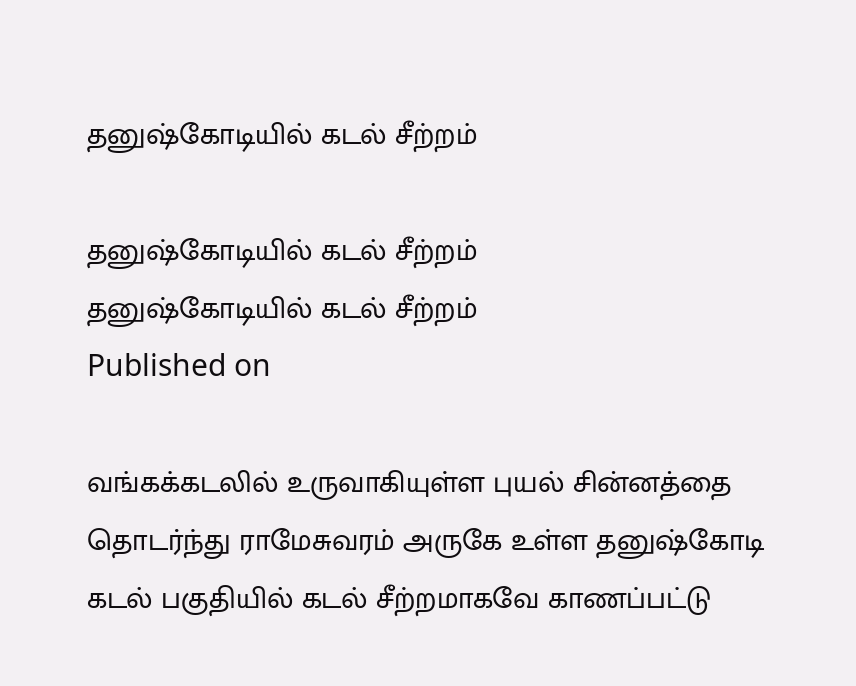தனுஷ்கோடியில் கடல் சீற்றம்

தனுஷ்கோடியில் கடல் சீற்றம்
தனுஷ்கோடியில் கடல் சீற்றம்
Published on

வங்கக்கடலில் உருவாகியுள்ள புயல் சின்னத்தை தொடர்ந்து ராமேசுவரம் அருகே உள்ள தனுஷ்கோடி கடல் பகுதியில் கடல் சீற்றமாகவே காணப்பட்டு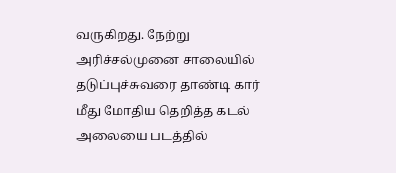வருகிறது. நேற்று அரிச்சல்முனை சாலையில் தடுப்புச்சுவரை தாண்டி கார் மீது மோதிய தெறித்த கடல் அலையை படத்தில்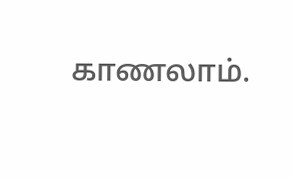காணலாம்.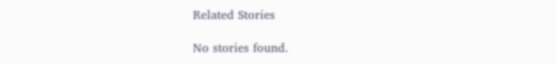Related Stories

No stories found.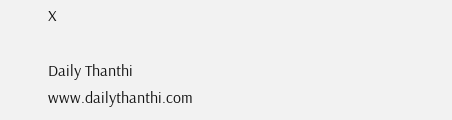X

Daily Thanthi
www.dailythanthi.com